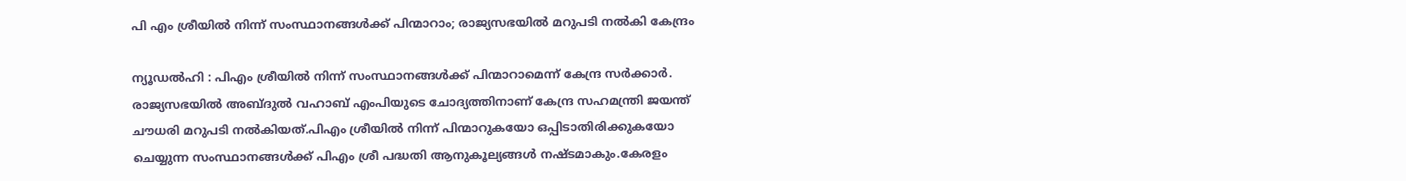പി എം ശ്രീയില്‍ നിന്ന് സംസ്ഥാനങ്ങള്‍ക്ക് പിന്മാറാം; രാജ്യസഭയില്‍ മറുപടി നല്‍കി കേന്ദ്രം

ന്യൂഡല്‍ഹി : പിഎം ശ്രീയില്‍ നിന്ന് സംസ്ഥാനങ്ങള്‍ക്ക് പിന്മാറാമെന്ന് കേന്ദ്ര സര്‍ക്കാര്‍. രാജ്യസഭയില്‍ അബ്ദുല്‍ വഹാബ് എംപിയുടെ ചോദ്യത്തിനാണ് കേന്ദ്ര സഹമന്ത്രി ജയന്ത് ചൗധരി മറുപടി നല്‍കിയത്.പിഎം ശ്രീയില്‍ നിന്ന് പിന്മാറുകയോ ഒപ്പിടാതിരിക്കുകയോ ചെയ്യുന്ന സംസ്ഥാനങ്ങള്‍ക്ക് പിഎം ശ്രീ പദ്ധതി ആനുകൂല്യങ്ങള്‍ നഷ്ടമാകും.കേരളം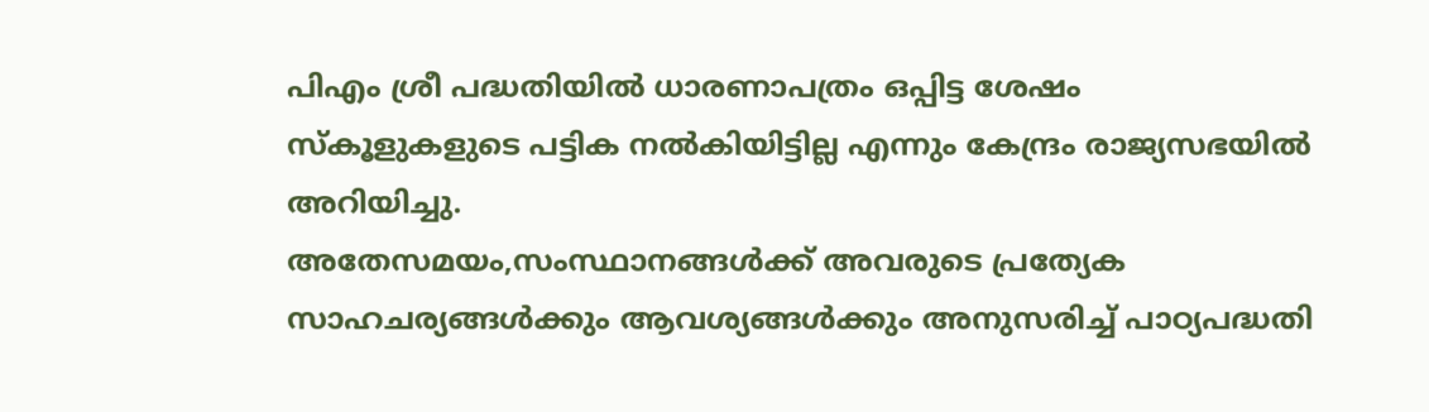പിഎം ശ്രീ പദ്ധതിയില്‍ ധാരണാപത്രം ഒപ്പിട്ട ശേഷം സ്‌കൂളുകളുടെ പട്ടിക നല്‍കിയിട്ടില്ല എന്നും കേന്ദ്രം രാജ്യസഭയില്‍ അറിയിച്ചു.
അതേസമയം,സംസ്ഥാനങ്ങള്‍ക്ക് അവരുടെ പ്രത്യേക സാഹചര്യങ്ങള്‍ക്കും ആവശ്യങ്ങള്‍ക്കും അനുസരിച്ച് പാഠ്യപദ്ധതി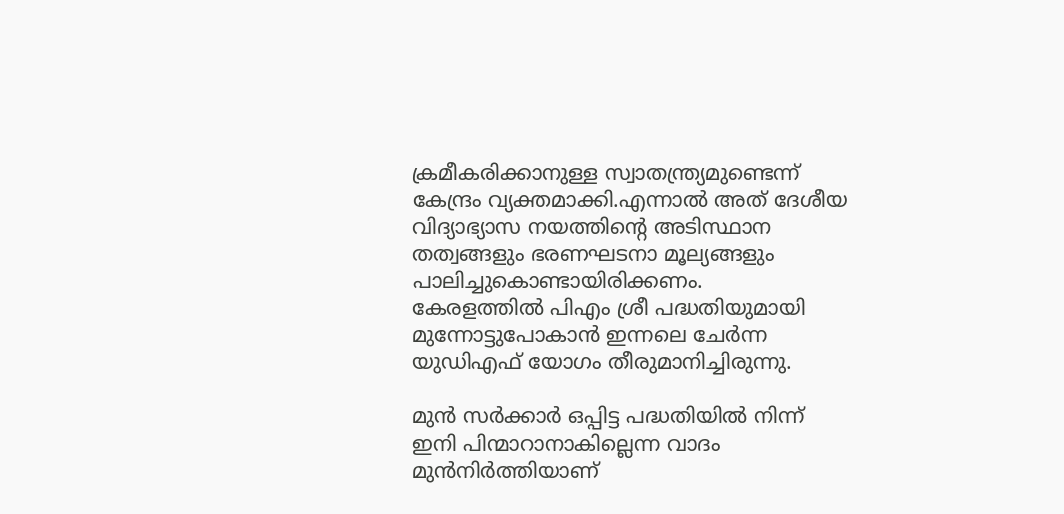ക്രമീകരിക്കാനുള്ള സ്വാതന്ത്ര്യമുണ്ടെന്ന് കേന്ദ്രം വ്യക്തമാക്കി.എന്നാല്‍ അത് ദേശീയ വിദ്യാഭ്യാസ നയത്തിന്റെ അടിസ്ഥാന തത്വങ്ങളും ഭരണഘടനാ മൂല്യങ്ങളും പാലിച്ചുകൊണ്ടായിരിക്കണം.
കേരളത്തില്‍ പിഎം ശ്രീ പദ്ധതിയുമായി മുന്നോട്ടുപോകാന്‍ ഇന്നലെ ചേര്‍ന്ന യുഡിഎഫ് യോഗം തീരുമാനിച്ചിരുന്നു.

മുന്‍ സര്‍ക്കാര്‍ ഒപ്പിട്ട പദ്ധതിയില്‍ നിന്ന് ഇനി പിന്മാറാനാകില്ലെന്ന വാദം മുന്‍നിര്‍ത്തിയാണ്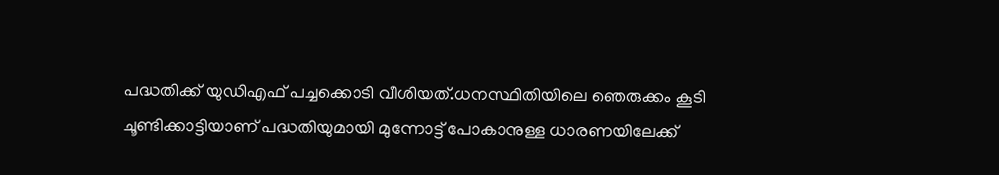പദ്ധതിക്ക് യുഡിഎഫ് പച്ചക്കൊടി വീശിയത്.ധനസ്ഥിതിയിലെ ഞെരുക്കം കൂടി ചൂണ്ടിക്കാട്ടിയാണ് പദ്ധതിയുമായി മുന്നോട്ട് പോകാനുള്ള ധാരണയിലേക്ക്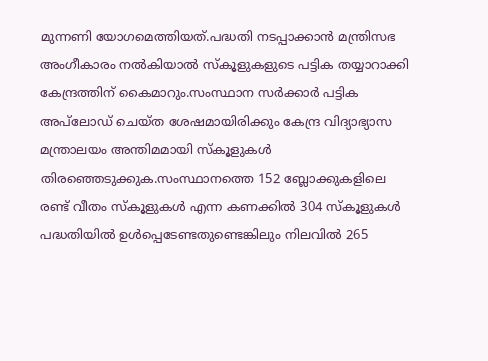മുന്നണി യോഗമെത്തിയത്.പദ്ധതി നടപ്പാക്കാൻ മന്ത്രിസഭ അംഗീകാരം നൽകിയാൽ സ്കൂളുകളുടെ പട്ടിക തയ്യാറാക്കി കേന്ദ്രത്തിന് കൈമാറും.സംസ്ഥാന സർക്കാർ പട്ടിക അപ്‌ലോഡ് ചെയ്ത ശേഷമായിരിക്കും കേന്ദ്ര വിദ്യാഭ്യാസ മന്ത്രാലയം അന്തിമമായി സ്കൂളുകൾ തിരഞ്ഞെടുക്കുക.സംസ്ഥാനത്തെ 152 ബ്ലോക്കുകളിലെ രണ്ട് വീതം സ്കൂളുകൾ എന്ന കണക്കിൽ 304 സ്കൂളുകൾ പദ്ധതിയിൽ ഉൾപ്പെടേണ്ടതുണ്ടെങ്കിലും നിലവിൽ 265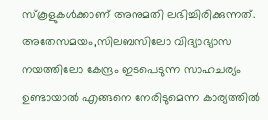സ്കൂളുകൾക്കാണ് അനുമതി ലഭിച്ചിരിക്കുന്നത്.
അതേസമയം,സിലബസിലോ വിദ്യാഭ്യാസ നയത്തിലോ കേന്ദ്രം ഇടപെടുന്ന സാഹചര്യം ഉണ്ടായാൽ എങ്ങനെ നേരിടുമെന്ന കാര്യത്തിൽ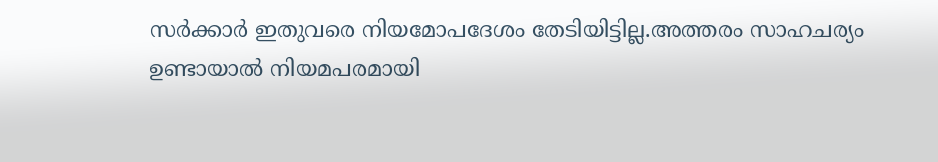സർക്കാർ ഇതുവരെ നിയമോപദേശം തേടിയിട്ടില്ല.അത്തരം സാഹചര്യം ഉണ്ടായാൽ നിയമപരമായി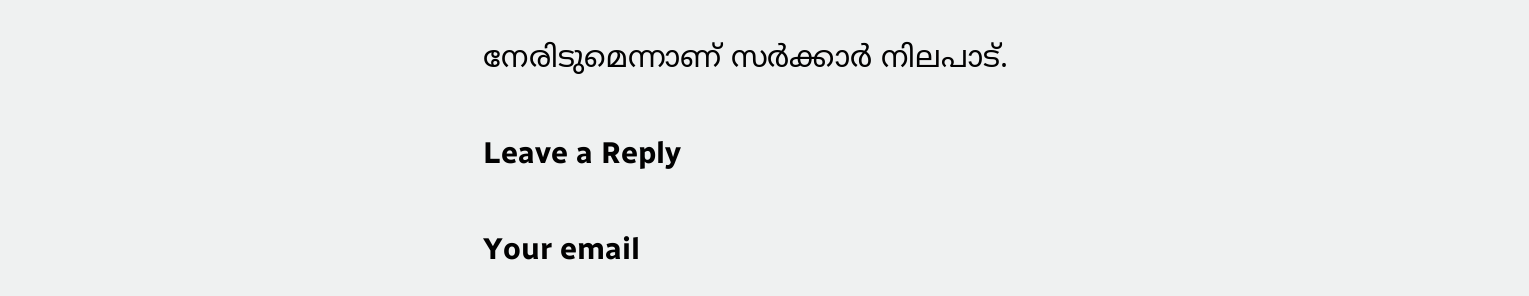നേരിടുമെന്നാണ് സർക്കാർ നിലപാട്.

Leave a Reply

Your email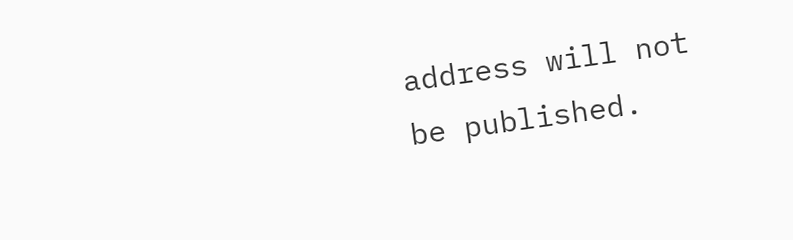address will not be published.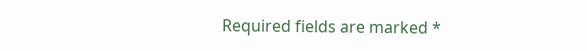Required fields are marked *